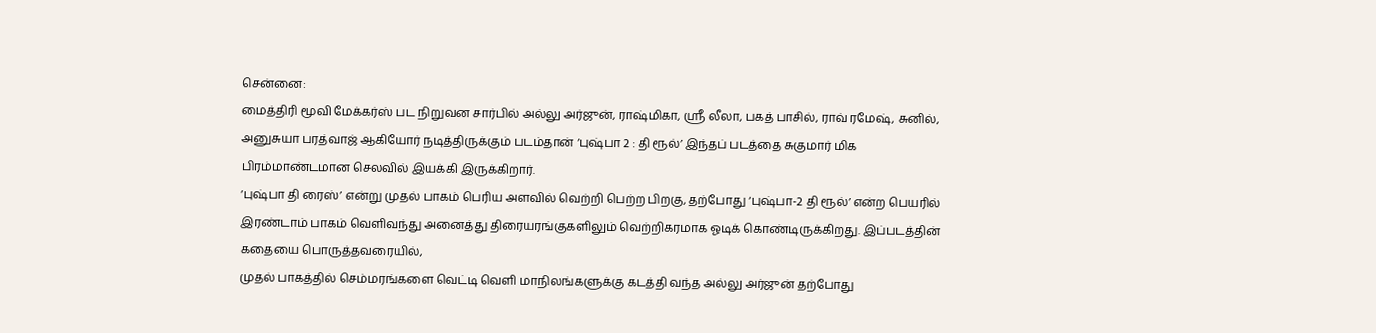சென்னை:
மைத்திரி மூவி மேக்கர்ஸ் பட நிறுவன சார்பில் அல்லு அர்ஜுன், ராஷ்மிகா, ஸ்ரீ லீலா, பகத் பாசில், ராவ் ரமேஷ், சுனில், அனுசுயா பரத்வாஜ் ஆகியோர் நடித்திருக்கும் படம்தான் ‘புஷ்பா 2 : தி ரூல்’ இந்தப் படத்தை சுகுமார் மிக பிரம்மாண்டமான செலவில் இயக்கி இருக்கிறார்.
‘புஷ்பா தி ரைஸ்’ என்று முதல் பாகம் பெரிய அளவில் வெற்றி பெற்ற பிறகு, தற்போது ‘புஷ்பா-2 தி ரூல்’ என்ற பெயரில் இரண்டாம் பாகம் வெளிவந்து அனைத்து திரையரங்குகளிலும் வெற்றிகரமாக ஓடிக் கொண்டிருக்கிறது. இப்படத்தின் கதையை பொருத்தவரையில்,
முதல் பாகத்தில் செம்மரங்களை வெட்டி வெளி மாநிலங்களுக்கு கடத்தி வந்த அல்லு அர்ஜுன் தற்போது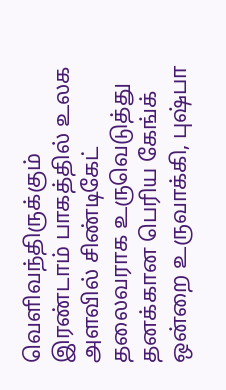வெளிவந்திருக்கும் இரண்டாம் பாகத்தில் உலக அளவில் சிண்டிகேட் தலைவராக உருவெடுத்து தனக்கான பெரிய கேங்க் ஒன்றை உருவாக்கி, புஷ்பா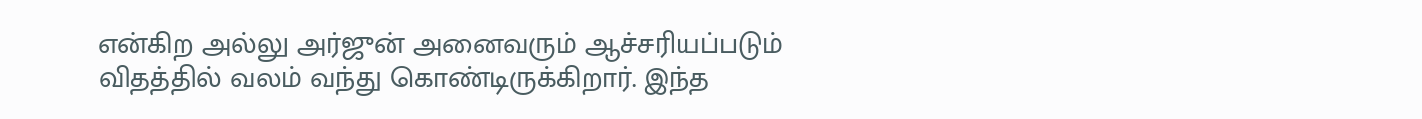என்கிற அல்லு அர்ஜுன் அனைவரும் ஆச்சரியப்படும் விதத்தில் வலம் வந்து கொண்டிருக்கிறார். இந்த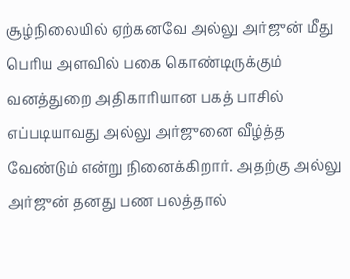சூழ்நிலையில் ஏற்கனவே அல்லு அர்ஜுன் மீது பெரிய அளவில் பகை கொண்டிருக்கும் வனத்துறை அதிகாரியான பகத் பாசில் எப்படியாவது அல்லு அர்ஜுனை வீழ்த்த வேண்டும் என்று நினைக்கிறார். அதற்கு அல்லு அர்ஜுன் தனது பண பலத்தால்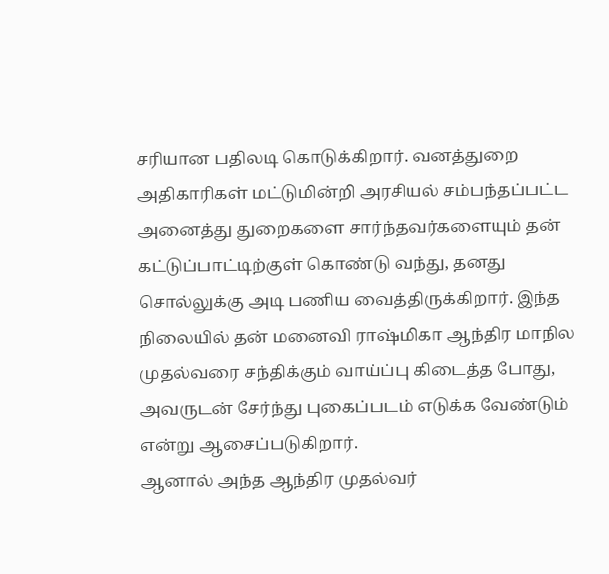சரியான பதிலடி கொடுக்கிறார். வனத்துறை அதிகாரிகள் மட்டுமின்றி அரசியல் சம்பந்தப்பட்ட அனைத்து துறைகளை சார்ந்தவர்களையும் தன் கட்டுப்பாட்டிற்குள் கொண்டு வந்து, தனது சொல்லுக்கு அடி பணிய வைத்திருக்கிறார். இந்த நிலையில் தன் மனைவி ராஷ்மிகா ஆந்திர மாநில முதல்வரை சந்திக்கும் வாய்ப்பு கிடைத்த போது, அவருடன் சேர்ந்து புகைப்படம் எடுக்க வேண்டும் என்று ஆசைப்படுகிறார்.
ஆனால் அந்த ஆந்திர முதல்வர்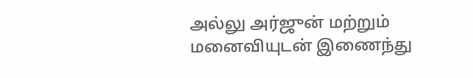அல்லு அர்ஜுன் மற்றும் மனைவியுடன் இணைந்து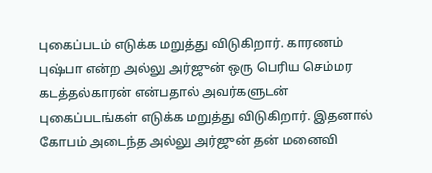புகைப்படம் எடுக்க மறுத்து விடுகிறார். காரணம் புஷ்பா என்ற அல்லு அர்ஜுன் ஒரு பெரிய செம்மர கடத்தல்காரன் என்பதால் அவர்களுடன் புகைப்படங்கள் எடுக்க மறுத்து விடுகிறார். இதனால் கோபம் அடைந்த அல்லு அர்ஜுன் தன் மனைவி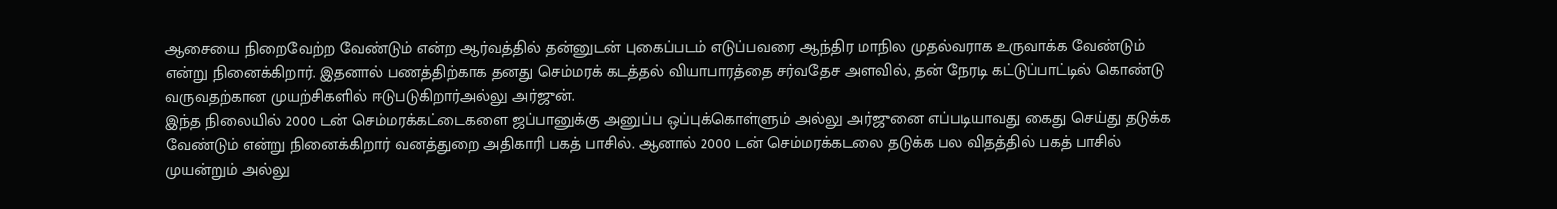ஆசையை நிறைவேற்ற வேண்டும் என்ற ஆர்வத்தில் தன்னுடன் புகைப்படம் எடுப்பவரை ஆந்திர மாநில முதல்வராக உருவாக்க வேண்டும் என்று நினைக்கிறார். இதனால் பணத்திற்காக தனது செம்மரக் கடத்தல் வியாபாரத்தை சர்வதேச அளவில், தன் நேரடி கட்டுப்பாட்டில் கொண்டு வருவதற்கான முயற்சிகளில் ஈடுபடுகிறார்அல்லு அர்ஜுன்.
இந்த நிலையில் 2000 டன் செம்மரக்கட்டைகளை ஜப்பானுக்கு அனுப்ப ஒப்புக்கொள்ளும் அல்லு அர்ஜுனை எப்படியாவது கைது செய்து தடுக்க வேண்டும் என்று நினைக்கிறார் வனத்துறை அதிகாரி பகத் பாசில். ஆனால் 2000 டன் செம்மரக்கடலை தடுக்க பல விதத்தில் பகத் பாசில் முயன்றும் அல்லு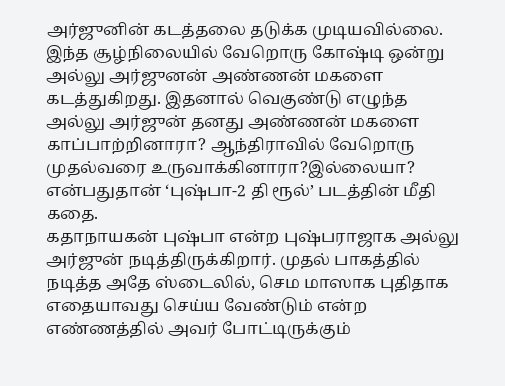அர்ஜுனின் கடத்தலை தடுக்க முடியவில்லை. இந்த சூழ்நிலையில் வேறொரு கோஷ்டி ஒன்று அல்லு அர்ஜுனன் அண்ணன் மகளை கடத்துகிறது. இதனால் வெகுண்டு எழுந்த அல்லு அர்ஜுன் தனது அண்ணன் மகளை காப்பாற்றினாரா? ஆந்திராவில் வேறொரு முதல்வரை உருவாக்கினாரா?இல்லையா? என்பதுதான் ‘புஷ்பா-2 தி ரூல்’ படத்தின் மீதி கதை.
கதாநாயகன் புஷ்பா என்ற புஷ்பராஜாக அல்லு அர்ஜுன் நடித்திருக்கிறார். முதல் பாகத்தில் நடித்த அதே ஸ்டைலில், செம மாஸாக புதிதாக எதையாவது செய்ய வேண்டும் என்ற எண்ணத்தில் அவர் போட்டிருக்கும்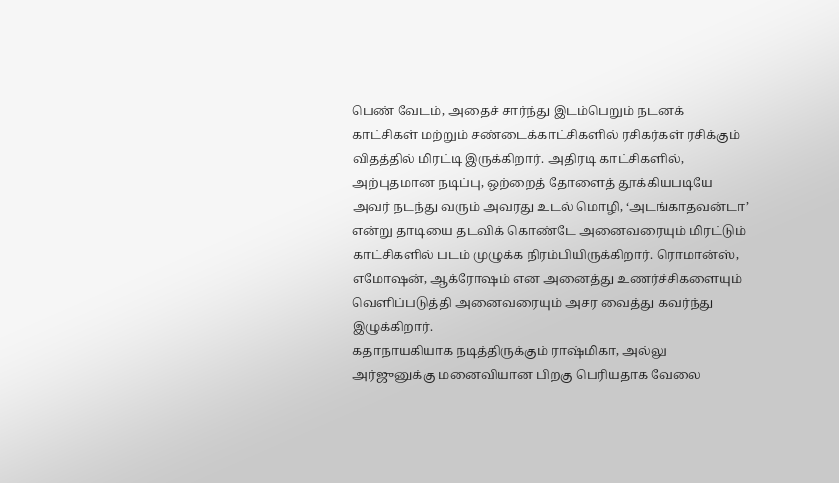பெண் வேடம், அதைச் சார்ந்து இடம்பெறும் நடனக் காட்சிகள் மற்றும் சண்டைக்காட்சிகளில் ரசிகர்கள் ரசிக்கும் விதத்தில் மிரட்டி இருக்கிறார். அதிரடி காட்சிகளில், அற்புதமான நடிப்பு, ஒற்றைத் தோளைத் தூக்கியபடியே அவர் நடந்து வரும் அவரது உடல் மொழி, ‘அடங்காதவன்டா’ என்று தாடியை தடவிக் கொண்டே அனைவரையும் மிரட்டும் காட்சிகளில் படம் முழுக்க நிரம்பியிருக்கிறார். ரொமான்ஸ், எமோஷன், ஆக்ரோஷம் என அனைத்து உணர்ச்சிகளையும் வெளிப்படுத்தி அனைவரையும் அசர வைத்து கவர்ந்து இழுக்கிறார்.
கதாநாயகியாக நடித்திருக்கும் ராஷ்மிகா, அல்லு அர்ஜுனுக்கு மனைவியான பிறகு பெரியதாக வேலை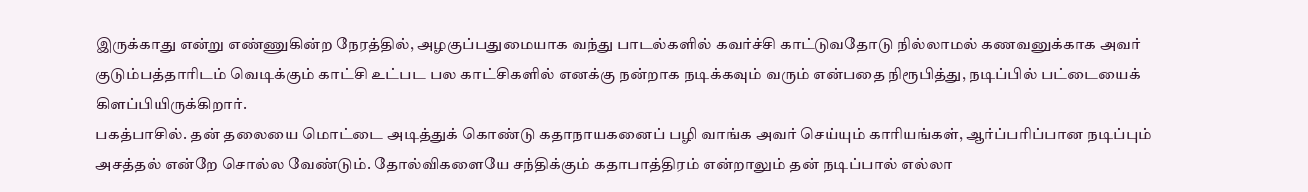இருக்காது என்று எண்ணுகின்ற நேரத்தில், அழகுப்பதுமையாக வந்து பாடல்களில் கவர்ச்சி காட்டுவதோடு நில்லாமல் கணவனுக்காக அவர் குடும்பத்தாரிடம் வெடிக்கும் காட்சி உட்பட பல காட்சிகளில் எனக்கு நன்றாக நடிக்கவும் வரும் என்பதை நிரூபித்து, நடிப்பில் பட்டையைக் கிளப்பியிருக்கிறார்.
பகத்பாசில். தன் தலையை மொட்டை அடித்துக் கொண்டு கதாநாயகனைப் பழி வாங்க அவர் செய்யும் காரியங்கள், ஆர்ப்பரிப்பான நடிப்பும் அசத்தல் என்றே சொல்ல வேண்டும். தோல்விகளையே சந்திக்கும் கதாபாத்திரம் என்றாலும் தன் நடிப்பால் எல்லா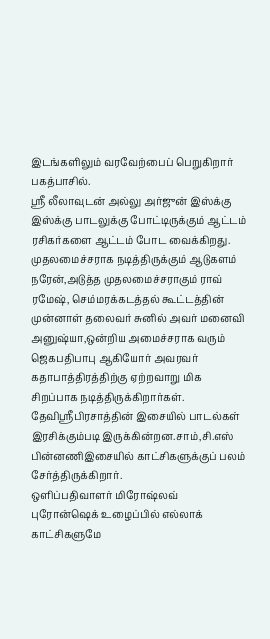இடங்களிலும் வரவேற்பைப் பெறுகிறார் பகத்பாசில்.
ஸ்ரீ லீலாவுடன் அல்லு அர்ஜுன் இஸ்க்கு இஸ்க்கு பாடலுக்கு போட்டிருக்கும் ஆட்டம் ரசிகர்களை ஆட்டம் போட வைக்கிறது.
முதலமைச்சராக நடித்திருக்கும் ஆடுகளம் நரேன்,அடுத்த முதலமைச்சராகும் ராவ் ரமேஷ், செம்மரக்கடத்தல் கூட்டத்தின் முன்னாள் தலைவர் சுனில் அவர் மனைவி அனுஷ்யா,ஒன்றிய அமைச்சராக வரும் ஜெகபதிபாபு ஆகியோர் அவரவர் கதாபாத்திரத்திற்கு ஏற்றவாறு மிக சிறப்பாக நடித்திருக்கிறார்கள்.
தேவிஸ்ரீபிரசாத்தின் இசையில் பாடல்கள் இரசிக்கும்படி இருக்கின்றன.சாம்,சி.எஸ் பின்னணிஇசையில் காட்சிகளுக்குப் பலம் சேர்த்திருக்கிறார்.
ஒளிப்பதிவாளர் மிரோஷ்லவ் புரோன்ஷெக் உழைப்பில் எல்லாக் காட்சிகளுமே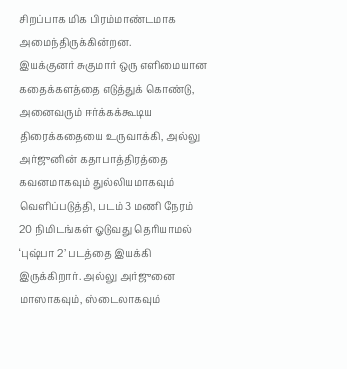சிறப்பாக மிக பிரம்மாண்டமாக அமைந்திருக்கின்றன.
இயக்குனர் சுகுமார் ஒரு எளிமையான கதைக்களத்தை எடுத்துக் கொண்டு, அனைவரும் ஈர்க்கக்கூடிய திரைக்கதையை உருவாக்கி, அல்லு அர்ஜுனின் கதாபாத்திரத்தை கவனமாகவும் துல்லியமாகவும் வெளிப்படுத்தி, படம் 3 மணி நேரம் 20 நிமிடங்கள் ஓடுவது தெரியாமல் ‘புஷ்பா 2’ படத்தை இயக்கி இருக்கிறார். அல்லு அர்ஜுனை மாஸாகவும், ஸ்டைலாகவும்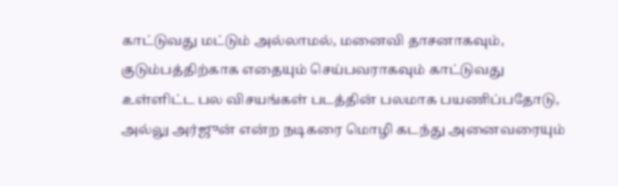காட்டுவது மட்டும் அல்லாமல், மனைவி தாசனாகவும், குடும்பத்திற்காக எதையும் செய்பவராகவும் காட்டுவது உள்ளிட்ட பல விசயங்கள் படத்தின் பலமாக பயணிப்பதோடு, அல்லு அர்ஜுன் என்ற நடிகரை மொழி கடந்து அனைவரையும்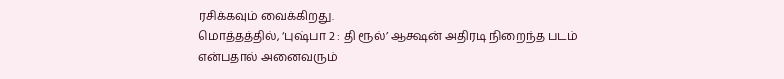ரசிக்கவும் வைக்கிறது.
மொத்தத்தில், ‘புஷ்பா 2 : தி ரூல்’ ஆக்ஷன் அதிரடி நிறைந்த படம் என்பதால் அனைவரும்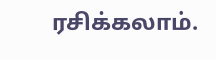ரசிக்கலாம்.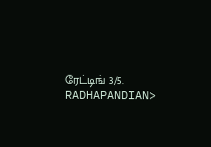ரேட்டிங் 3/5.
RADHAPANDIAN>